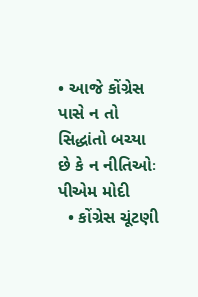• આજે કોંગ્રેસ પાસે ન તો સિદ્ધાંતો બચ્યા છે કે ન નીતિઓઃ પીએમ મોદી
  • કોંગ્રેસ ચૂંટણી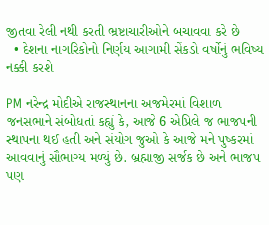જીતવા રેલી નથી કરતી ભ્રષ્ટાચારીઓને બચાવવા કરે છે
  • દેશના નાગરિકોનો નિર્ણય આગામી સેંકડો વર્ષોનું ભવિષ્ય નક્કી કરશે

PM નરેન્દ્ર મોદીએ રાજસ્થાનના અજમેરમાં વિશાળ જનસભાને સંબોધતાં કહ્યું કે, આજે 6 એપ્રિલે જ ભાજપની સ્થાપના થઈ હતી અને સંયોગ જુઓ કે આજે મને પુષ્કરમાં આવવાનું સૌભાગ્ય મળ્યું છે. બ્રહ્માજી સર્જક છે અને ભાજપ પણ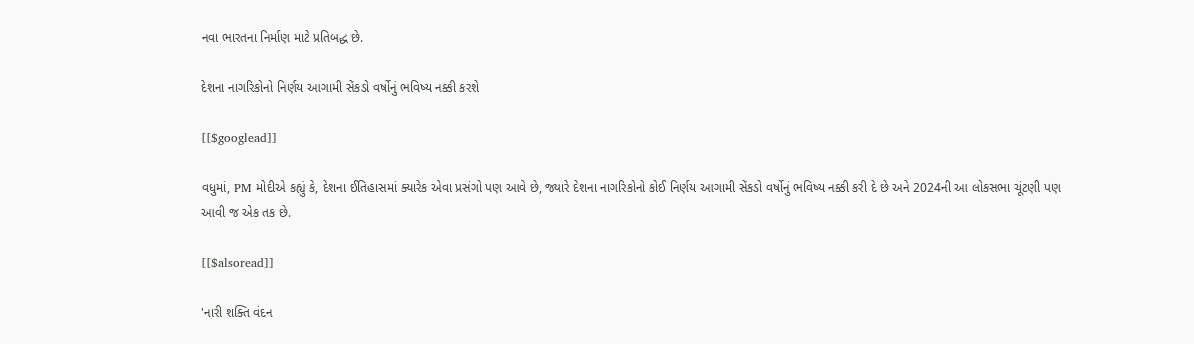નવા ભારતના નિર્માણ માટે પ્રતિબદ્ધ છે.

દેશના નાગરિકોનો નિર્ણય આગામી સેંકડો વર્ષોનું ભવિષ્ય નક્કી કરશે

[[$googlead]]

વધુમાં, PM મોદીએ કહ્યું કે, દેશના ઈતિહાસમાં ક્યારેક એવા પ્રસંગો પણ આવે છે, જ્યારે દેશના નાગરિકોનો કોઈ નિર્ણય આગામી સેંકડો વર્ષોનું ભવિષ્ય નક્કી કરી દે છે અને 2024ની આ લોકસભા ચૂંટણી પણ આવી જ એક તક છે.

[[$alsoread]]

'નારી શક્તિ વંદન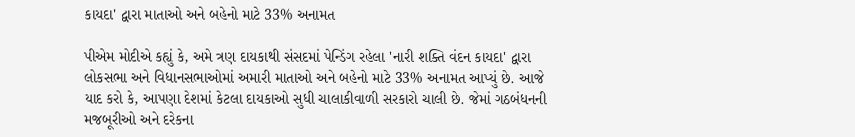કાયદા' દ્વારા માતાઓ અને બહેનો માટે 33% અનામત

પીએમ મોદીએ કહ્યું કે, અમે ત્રણ દાયકાથી સંસદમાં પેન્ડિંગ રહેલા 'નારી શક્તિ વંદન કાયદા' દ્વારા લોકસભા અને વિધાનસભાઓમાં અમારી માતાઓ અને બહેનો માટે 33% અનામત આપ્યું છે. આજે યાદ કરો કે, આપણા દેશમાં કેટલા દાયકાઓ સુધી ચાલાકીવાળી સરકારો ચાલી છે. જેમાં ગઠબંધનની મજબૂરીઓ અને દરેકના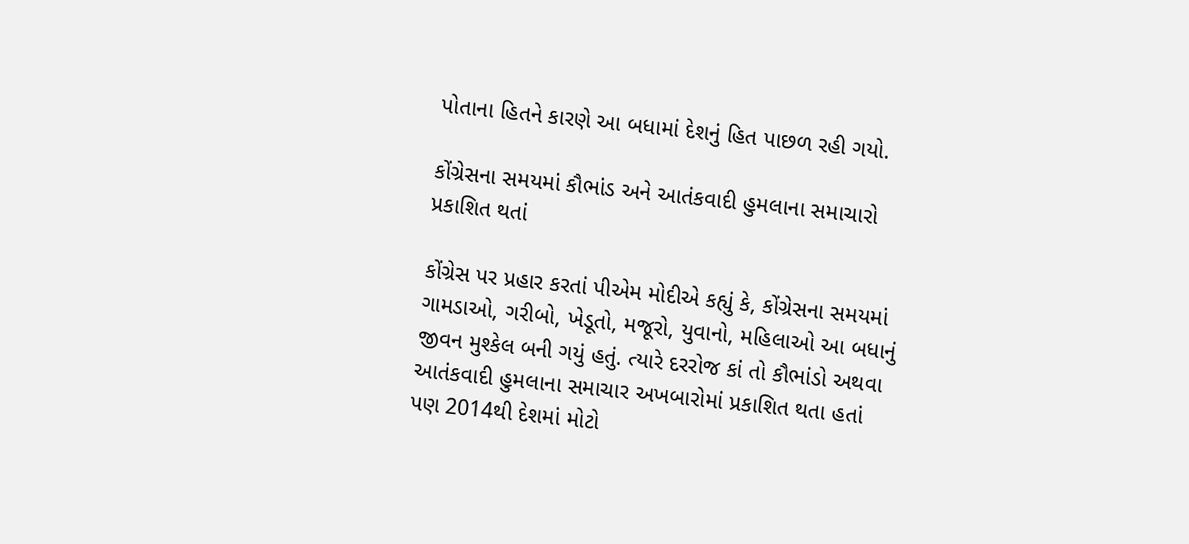પોતાના હિતને કારણે આ બધામાં દેશનું હિત પાછળ રહી ગયો.

કોંગ્રેસના સમયમાં કૌભાંડ અને આતંકવાદી હુમલાના સમાચારો પ્રકાશિત થતાં

કોંગ્રેસ પર પ્રહાર કરતાં પીએમ મોદીએ કહ્યું કે, કોંગ્રેસના સમયમાં ગામડાઓ, ગરીબો, ખેડૂતો, મજૂરો, યુવાનો, મહિલાઓ આ બધાનું જીવન મુશ્કેલ બની ગયું હતું. ત્યારે દરરોજ કાં તો કૌભાંડો અથવા આતંકવાદી હુમલાના સમાચાર અખબારોમાં પ્રકાશિત થતા હતાં પણ 2014થી દેશમાં મોટો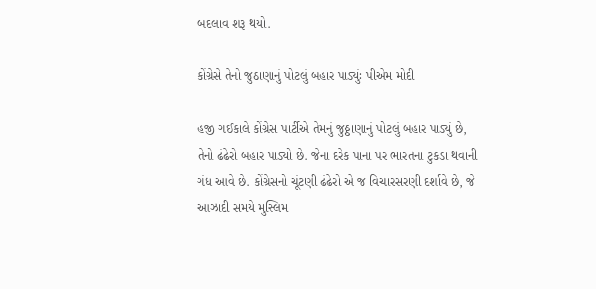બદલાવ શરૂ થયો.

કોંગ્રેસે તેનો જુઠાણાનું પોટલું બહાર પાડ્યુંઃ પીએમ મોદી

હજી ગઈકાલે કોંગ્રેસ પાર્ટીએ તેમનું જુઠ્ઠાણાનું પોટલું બહાર પાડ્યું છે, તેનો ઢંઢેરો બહાર પાડ્યો છે. જેના દરેક પાના પર ભારતના ટુકડા થવાની ગંધ આવે છે. કોંગ્રેસનો ચૂંટણી ઢંઢેરો એ જ વિચારસરણી દર્શાવે છે, જે આઝાદી સમયે મુસ્લિમ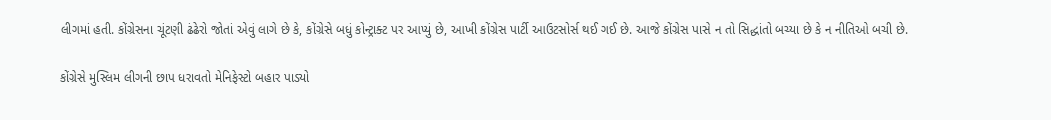લીગમાં હતી. કોંગ્રેસના ચૂંટણી ઢંઢેરો જોતાં એવું લાગે છે કે, કોંગ્રેસે બધું કોન્ટ્રાક્ટ પર આપ્યું છે, આખી કોંગ્રેસ પાર્ટી આઉટસોર્સ થઈ ગઈ છે. આજે કોંગ્રેસ પાસે ન તો સિદ્ધાંતો બચ્યા છે કે ન નીતિઓ બચી છે.

કોંગ્રેસે મુસ્લિમ લીગની છાપ ધરાવતો મેનિફેસ્ટો બહાર પાડ્યો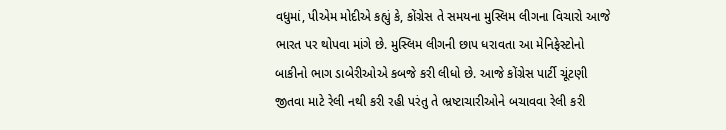વધુમાં, પીએમ મોદીએ કહ્યું કે, કોંગ્રેસ તે સમયના મુસ્લિમ લીગના વિચારો આજે ભારત પર થોપવા માંગે છે. મુસ્લિમ લીગની છાપ ધરાવતા આ મેનિફેસ્ટોનો બાકીનો ભાગ ડાબેરીઓએ કબજે કરી લીધો છે. આજે કોંગ્રેસ પાર્ટી ચૂંટણી જીતવા માટે રેલી નથી કરી રહી પરંતુ તે ભ્રષ્ટાચારીઓને બચાવવા રેલી કરી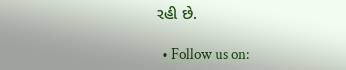રહી છે.

  • Follow us on: